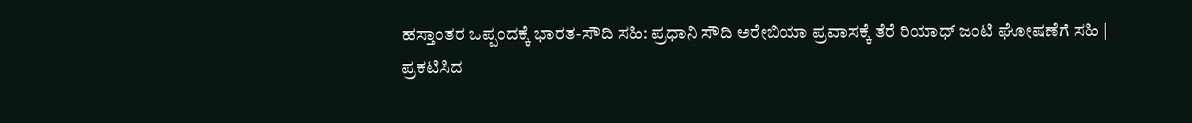ಹಸ್ತಾಂತರ ಒಪ್ಪಂದಕ್ಕೆ ಭಾರತ-ಸೌದಿ ಸಹಿ: ಪ್ರಧಾನಿ ಸೌದಿ ಅರೇಬಿಯಾ ಪ್ರವಾಸಕ್ಕೆ ತೆರೆ ರಿಯಾಧ್ ಜಂಟಿ ಘೋಷಣೆಗೆ ಸಹಿ |
ಪ್ರಕಟಿಸಿದ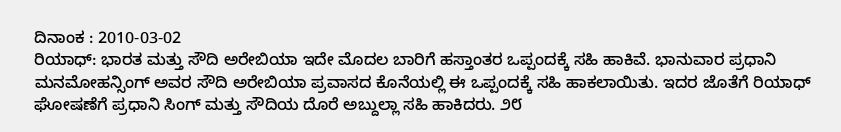ದಿನಾಂಕ : 2010-03-02
ರಿಯಾಧ್: ಭಾರತ ಮತ್ತು ಸೌದಿ ಅರೇಬಿಯಾ ಇದೇ ಮೊದಲ ಬಾರಿಗೆ ಹಸ್ತಾಂತರ ಒಪ್ಪಂದಕ್ಕೆ ಸಹಿ ಹಾಕಿವೆ. ಭಾನುವಾರ ಪ್ರಧಾನಿ ಮನಮೋಹನ್ಸಿಂಗ್ ಅವರ ಸೌದಿ ಅರೇಬಿಯಾ ಪ್ರವಾಸದ ಕೊನೆಯಲ್ಲಿ ಈ ಒಪ್ಪಂದಕ್ಕೆ ಸಹಿ ಹಾಕಲಾಯಿತು. ಇದರ ಜೊತೆಗೆ ರಿಯಾಧ್ ಘೋಷಣೆಗೆ ಪ್ರಧಾನಿ ಸಿಂಗ್ ಮತ್ತು ಸೌದಿಯ ದೊರೆ ಅಬ್ದುಲ್ಲಾ ಸಹಿ ಹಾಕಿದರು. ೨೮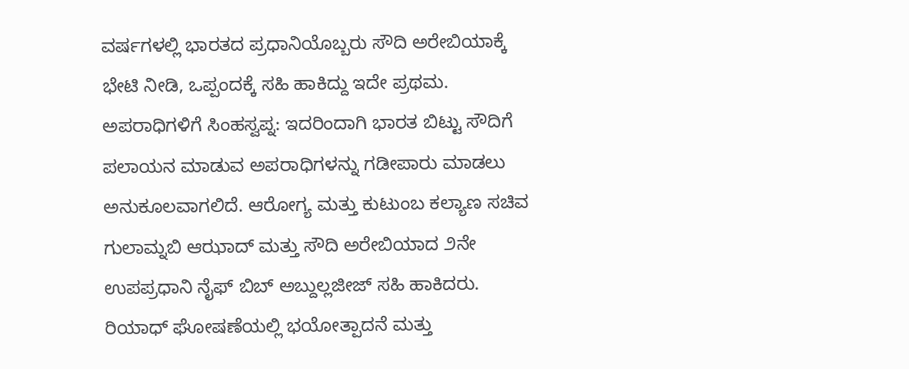ವರ್ಷಗಳಲ್ಲಿ ಭಾರತದ ಪ್ರಧಾನಿಯೊಬ್ಬರು ಸೌದಿ ಅರೇಬಿಯಾಕ್ಕೆ ಭೇಟಿ ನೀಡಿ, ಒಪ್ಪಂದಕ್ಕೆ ಸಹಿ ಹಾಕಿದ್ದು ಇದೇ ಪ್ರಥಮ.
ಅಪರಾಧಿಗಳಿಗೆ ಸಿಂಹಸ್ವಪ್ನ: ಇದರಿಂದಾಗಿ ಭಾರತ ಬಿಟ್ಟು ಸೌದಿಗೆ ಪಲಾಯನ ಮಾಡುವ ಅಪರಾಧಿಗಳನ್ನು ಗಡೀಪಾರು ಮಾಡಲು ಅನುಕೂಲವಾಗಲಿದೆ. ಆರೋಗ್ಯ ಮತ್ತು ಕುಟುಂಬ ಕಲ್ಯಾಣ ಸಚಿವ ಗುಲಾಮ್ನಬಿ ಆಝಾದ್ ಮತ್ತು ಸೌದಿ ಅರೇಬಿಯಾದ ೨ನೇ ಉಪಪ್ರಧಾನಿ ನೈಫ್ ಬಿಬ್ ಅಬ್ದುಲ್ಲಜೀಜ್ ಸಹಿ ಹಾಕಿದರು. ರಿಯಾಧ್ ಘೋಷಣೆಯಲ್ಲಿ ಭಯೋತ್ಪಾದನೆ ಮತ್ತು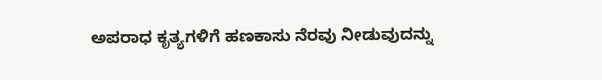ಅಪರಾಧ ಕೃತ್ಯಗಳಿಗೆ ಹಣಕಾಸು ನೆರವು ನೀಡುವುದನ್ನು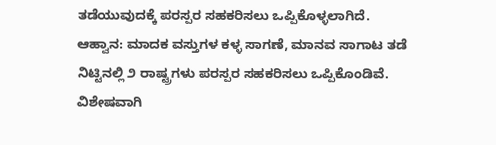ತಡೆಯುವುದಕ್ಕೆ ಪರಸ್ಪರ ಸಹಕರಿಸಲು ಒಪ್ಪಿಕೊಳ್ಳಲಾಗಿದೆ.
ಆಹ್ವಾನ: ಮಾದಕ ವಸ್ತುಗಳ ಕಳ್ಳ ಸಾಗಣೆ, ಮಾನವ ಸಾಗಾಟ ತಡೆ ನಿಟ್ಟಿನಲ್ಲಿ ೨ ರಾಷ್ಟ್ರಗಳು ಪರಸ್ಪರ ಸಹಕರಿಸಲು ಒಪ್ಪಿಕೊಂಡಿವೆ. ವಿಶೇಷವಾಗಿ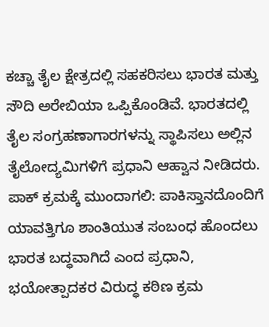ಕಚ್ಚಾ ತೈಲ ಕ್ಷೇತ್ರದಲ್ಲಿ ಸಹಕರಿಸಲು ಭಾರತ ಮತ್ತು ಸೌದಿ ಅರೇಬಿಯಾ ಒಪ್ಪಿಕೊಂಡಿವೆ. ಭಾರತದಲ್ಲಿ ತೈಲ ಸಂಗ್ರಹಣಾಗಾರಗಳನ್ನು ಸ್ಥಾಪಿಸಲು ಅಲ್ಲಿನ ತೈಲೋದ್ಯಮಿಗಳಿಗೆ ಪ್ರಧಾನಿ ಆಹ್ವಾನ ನೀಡಿದರು.
ಪಾಕ್ ಕ್ರಮಕ್ಕೆ ಮುಂದಾಗಲಿ: ಪಾಕಿಸ್ತಾನದೊಂದಿಗೆ ಯಾವತ್ತಿಗೂ ಶಾಂತಿಯುತ ಸಂಬಂಧ ಹೊಂದಲು ಭಾರತ ಬದ್ಧವಾಗಿದೆ ಎಂದ ಪ್ರಧಾನಿ, ಭಯೋತ್ಪಾದಕರ ವಿರುದ್ಧ ಕಠಿಣ ಕ್ರಮ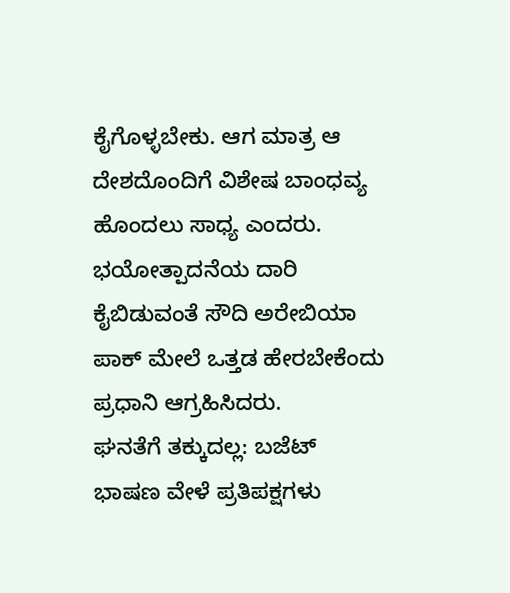ಕೈಗೊಳ್ಳಬೇಕು. ಆಗ ಮಾತ್ರ ಆ ದೇಶದೊಂದಿಗೆ ವಿಶೇಷ ಬಾಂಧವ್ಯ ಹೊಂದಲು ಸಾಧ್ಯ ಎಂದರು. ಭಯೋತ್ಪಾದನೆಯ ದಾರಿ ಕೈಬಿಡುವಂತೆ ಸೌದಿ ಅರೇಬಿಯಾ ಪಾಕ್ ಮೇಲೆ ಒತ್ತಡ ಹೇರಬೇಕೆಂದು ಪ್ರಧಾನಿ ಆಗ್ರಹಿಸಿದರು.
ಘನತೆಗೆ ತಕ್ಕುದಲ್ಲ: ಬಜೆಟ್ ಭಾಷಣ ವೇಳೆ ಪ್ರತಿಪಕ್ಷಗಳು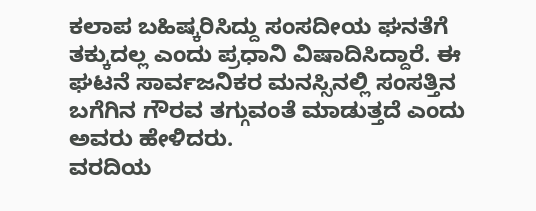ಕಲಾಪ ಬಹಿಷ್ಕರಿಸಿದ್ದು ಸಂಸದೀಯ ಘನತೆಗೆ ತಕ್ಕುದಲ್ಲ ಎಂದು ಪ್ರಧಾನಿ ವಿಷಾದಿಸಿದ್ದಾರೆ. ಈ ಘಟನೆ ಸಾರ್ವಜನಿಕರ ಮನಸ್ಸಿನಲ್ಲಿ ಸಂಸತ್ತಿನ ಬಗೆಗಿನ ಗೌರವ ತಗ್ಗುವಂತೆ ಮಾಡುತ್ತದೆ ಎಂದು ಅವರು ಹೇಳಿದರು.
ವರದಿಯ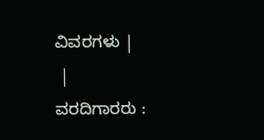ವಿವರಗಳು |
 |
ವರದಿಗಾರರು :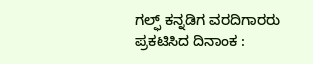ಗಲ್ಫ್ ಕನ್ನಡಿಗ ವರದಿಗಾರರು
ಪ್ರಕಟಿಸಿದ ದಿನಾಂಕ :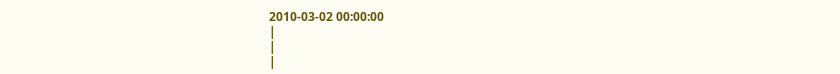2010-03-02 00:00:00
|
|
|